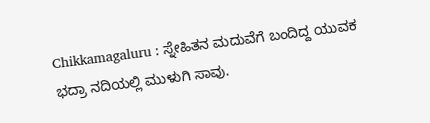Chikkamagaluru : ಸ್ನೇಹಿತನ ಮದುವೆಗೆ ಬಂದಿದ್ದ ಯುವಕ ಭದ್ರಾ ನದಿಯಲ್ಲಿ ಮುಳುಗಿ ಸಾವು.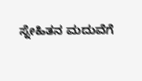ಸ್ನೇಹಿತನ ಮದುವೆಗೆ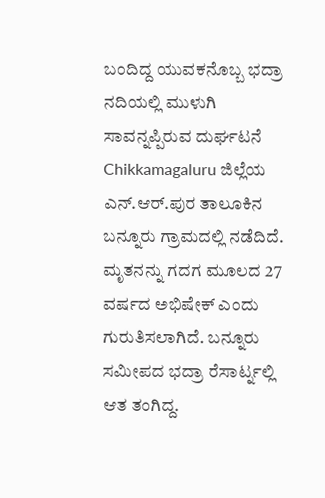ಬಂದಿದ್ದ ಯುವಕನೊಬ್ಬ ಭದ್ರಾ ನದಿಯಲ್ಲಿ ಮುಳುಗಿ ಸಾವನ್ನಪ್ಪಿರುವ ದುರ್ಘಟನೆ Chikkamagaluru ಜಿಲ್ಲೆಯ ಎನ್.ಆರ್.ಪುರ ತಾಲೂಕಿನ ಬನ್ನೂರು ಗ್ರಾಮದಲ್ಲಿ ನಡೆದಿದೆ. ಮೃತನನ್ನು ಗದಗ ಮೂಲದ 27 ವರ್ಷದ ಅಭಿಷೇಕ್ ಎಂದು ಗುರುತಿಸಲಾಗಿದೆ. ಬನ್ನೂರು ಸಮೀಪದ ಭದ್ರಾ ರೆಸಾರ್ಟ್ನಲ್ಲಿ ಆತ ತಂಗಿದ್ದ.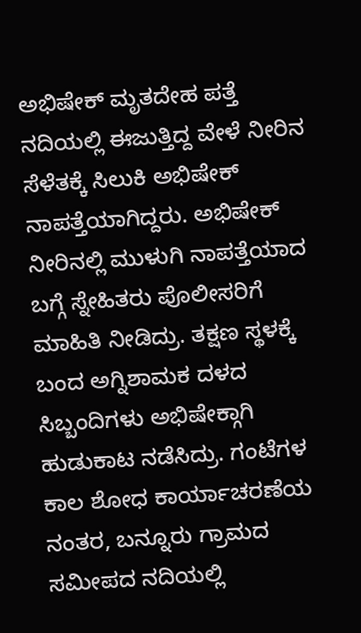ಅಭಿಷೇಕ್ ಮೃತದೇಹ ಪತ್ತೆ
ನದಿಯಲ್ಲಿ ಈಜುತ್ತಿದ್ದ ವೇಳೆ ನೀರಿನ ಸೆಳೆತಕ್ಕೆ ಸಿಲುಕಿ ಅಭಿಷೇಕ್ ನಾಪತ್ತೆಯಾಗಿದ್ದರು. ಅಭಿಷೇಕ್ ನೀರಿನಲ್ಲಿ ಮುಳುಗಿ ನಾಪತ್ತೆಯಾದ ಬಗ್ಗೆ ಸ್ನೇಹಿತರು ಪೊಲೀಸರಿಗೆ ಮಾಹಿತಿ ನೀಡಿದ್ರು. ತಕ್ಷಣ ಸ್ಥಳಕ್ಕೆ ಬಂದ ಅಗ್ನಿಶಾಮಕ ದಳದ ಸಿಬ್ಬಂದಿಗಳು ಅಭಿಷೇಕ್ಗಾಗಿ ಹುಡುಕಾಟ ನಡೆಸಿದ್ರು. ಗಂಟೆಗಳ ಕಾಲ ಶೋಧ ಕಾರ್ಯಾಚರಣೆಯ ನಂತರ, ಬನ್ನೂರು ಗ್ರಾಮದ ಸಮೀಪದ ನದಿಯಲ್ಲಿ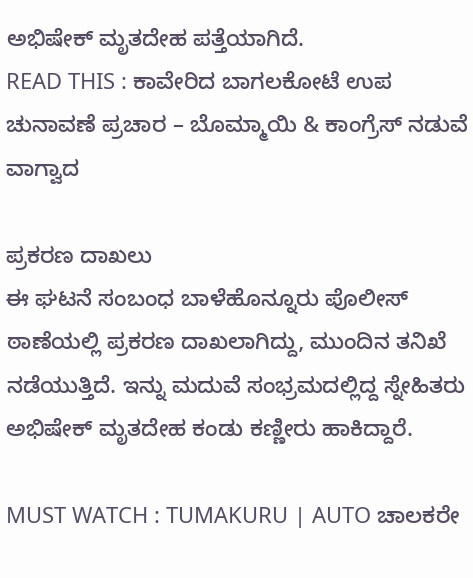ಅಭಿಷೇಕ್ ಮೃತದೇಹ ಪತ್ತೆಯಾಗಿದೆ.
READ THIS : ಕಾವೇರಿದ ಬಾಗಲಕೋಟೆ ಉಪ ಚುನಾವಣೆ ಪ್ರಚಾರ – ಬೊಮ್ಮಾಯಿ & ಕಾಂಗ್ರೆಸ್ ನಡುವೆ ವಾಗ್ವಾದ

ಪ್ರಕರಣ ದಾಖಲು
ಈ ಘಟನೆ ಸಂಬಂಧ ಬಾಳೆಹೊನ್ನೂರು ಪೊಲೀಸ್ ಠಾಣೆಯಲ್ಲಿ ಪ್ರಕರಣ ದಾಖಲಾಗಿದ್ದು, ಮುಂದಿನ ತನಿಖೆ ನಡೆಯುತ್ತಿದೆ. ಇನ್ನು ಮದುವೆ ಸಂಭ್ರಮದಲ್ಲಿದ್ದ ಸ್ನೇಹಿತರು ಅಭಿಷೇಕ್ ಮೃತದೇಹ ಕಂಡು ಕಣ್ಣೀರು ಹಾಕಿದ್ದಾರೆ.

MUST WATCH : TUMAKURU | AUTO ಚಾಲಕರೇ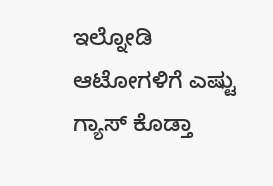ಇಲ್ನೋಡಿ ಆಟೋಗಳಿಗೆ ಎಷ್ಟು ಗ್ಯಾಸ್ ಕೊಡ್ತಾ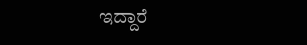ಇದ್ದಾರೆ